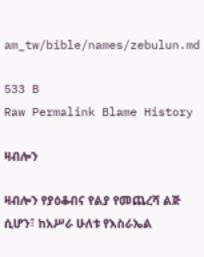am_tw/bible/names/zebulun.md

533 B
Raw Permalink Blame History

ዛብሎን

ዛብሎን የያዕቆብና የልያ የመጨረሻ ልጅ ሲሆን፣ ከአሥራ ሁለቱ የእስራኤል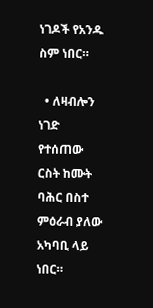ነገዶች የአንዱ ስም ነበር።

  • ለዛብሎን ነገድ የተሰጠው ርስት ከሙት ባሕር በስተ ምዕራብ ያለው አካባቢ ላይ ነበር።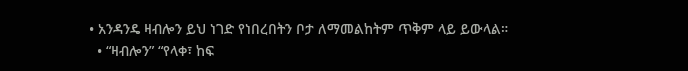• አንዳንዴ ዛብሎን ይህ ነገድ የነበረበትን ቦታ ለማመልከትም ጥቅም ላይ ይውላል።
  • “ዛብሎን” “የላቀ፣ ከፍ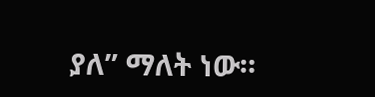ያለ” ማለት ነው።